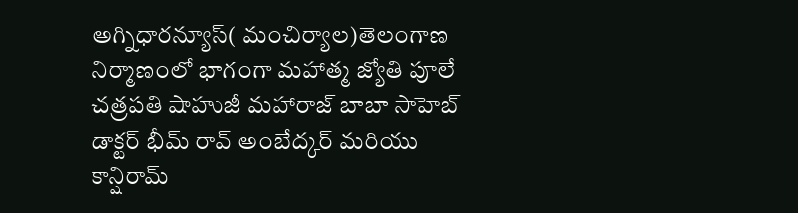అగ్నిధారన్యూస్( మంచిర్యాల)తెలంగాణ నిర్మాణంలో భాగంగా మహాత్మ జ్యోతి పూలే చత్రపతి షాహుజీ మహారాజ్ బాబా సాహెబ్ డాక్టర్ భీమ్ రావ్ అంబేద్కర్ మరియు కాన్షిరామ్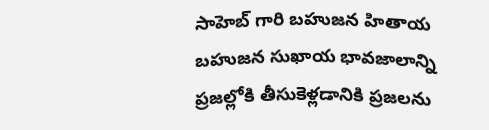సాహెబ్ గారి బహుజన హితాయ బహుజన సుఖాయ భావజాలాన్ని ప్రజల్లోకి తీసుకెళ్లడానికి ప్రజలను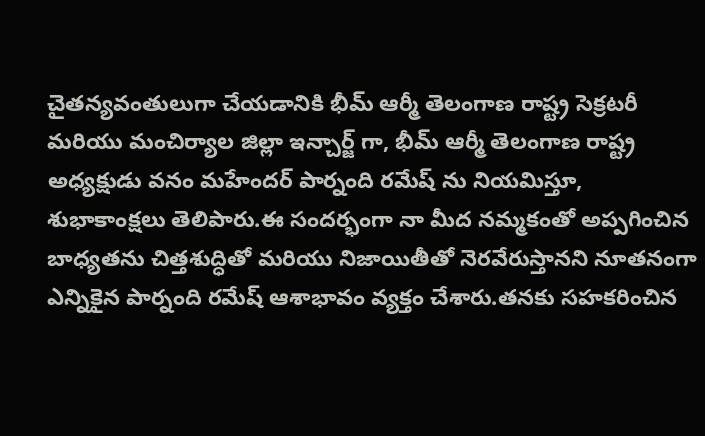చైతన్యవంతులుగా చేయడానికి భీమ్ ఆర్మీ తెలంగాణ రాష్ట్ర సెక్రటరీ మరియు మంచిర్యాల జిల్లా ఇన్చార్జ్ గా, భీమ్ ఆర్మీ తెలంగాణ రాష్ట్ర అధ్యక్షుడు వనం మహేందర్ పార్నంది రమేష్ ను నియమిస్తూ, శుభాకాంక్షలు తెలిపారు.ఈ సందర్భంగా నా మీద నమ్మకంతో అప్పగించిన బాధ్యతను చిత్తశుద్ధితో మరియు నిజాయితీతో నెరవేరుస్తానని నూతనంగా ఎన్నికైన పార్నంది రమేష్ ఆశాభావం వ్యక్తం చేశారు.తనకు సహకరించిన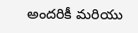అందరికీ మరియు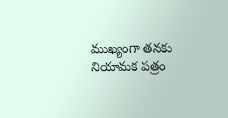ముఖ్యంగా తనకు నియామక పత్రం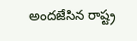అందజేసిన రాష్ట్ర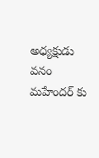అధ్యక్షుడు వనం మహేందర్ కు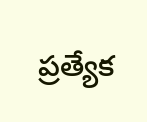ప్రత్యేక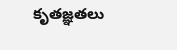కృతజ్ఞతలు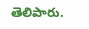తెలిపారు.